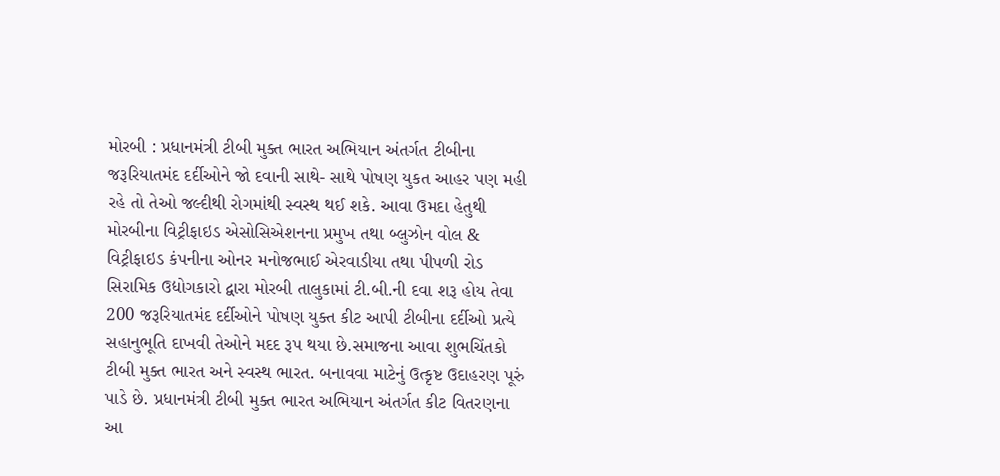મોરબી : પ્રધાનમંત્રી ટીબી મુક્ત ભારત અભિયાન અંતર્ગત ટીબીના જરૂરિયાતમંદ દર્દીઓને જો દવાની સાથે- સાથે પોષણ યુકત આહર પણ મહી રહે તો તેઓ જલ્દીથી રોગમાંથી સ્વસ્થ થઈ શકે. આવા ઉમદા હેતુથી મોરબીના વિટ્રીફાઇડ એસોસિએશનના પ્રમુખ તથા બ્લુઝોન વોલ & વિટ્રીફાઇડ કંપનીના ઓનર મનોજભાઈ એરવાડીયા તથા પીપળી રોડ સિરામિક ઉદ્યોગકારો દ્વારા મોરબી તાલુકામાં ટી.બી.ની દવા શરૂ હોય તેવા 200 જરૂરિયાતમંદ દર્દીઓને પોષણ યુક્ત કીટ આપી ટીબીના દર્દીઓ પ્રત્યે સહાનુભૂતિ દાખવી તેઓને મદદ રૂપ થયા છે.સમાજના આવા શુભચિંતકો ટીબી મુક્ત ભારત અને સ્વસ્થ ભારત. બનાવવા માટેનું ઉત્કૃષ્ટ ઉદાહરણ પૂરું પાડે છે. પ્રધાનમંત્રી ટીબી મુક્ત ભારત અભિયાન અંતર્ગત કીટ વિતરણના આ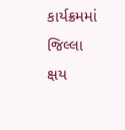કાર્યક્રમમાં જિલ્લા ક્ષય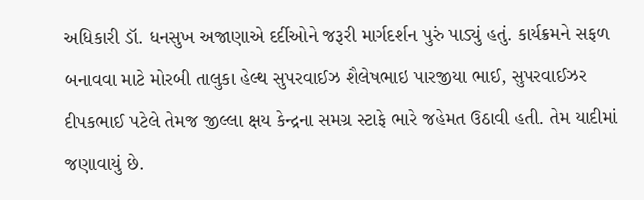અધિકારી ડૉ. ધનસુખ અજાણાએ દર્દીઓને જરૂરી માર્ગદર્શન પુરું પાડ્યું હતું. કાર્યક્રમને સફળ બનાવવા માટે મોરબી તાલુકા હેલ્થ સુપરવાઈઝ શૈલેષભાઇ પારજીયા ભાઈ, સુપરવાઈઝર દીપકભાઈ પટેલે તેમજ જીલ્લા ક્ષય કેન્દ્રના સમગ્ર સ્ટાફે ભારે જહેમત ઉઠાવી હતી. તેમ યાદીમાં જણાવાયું છે.